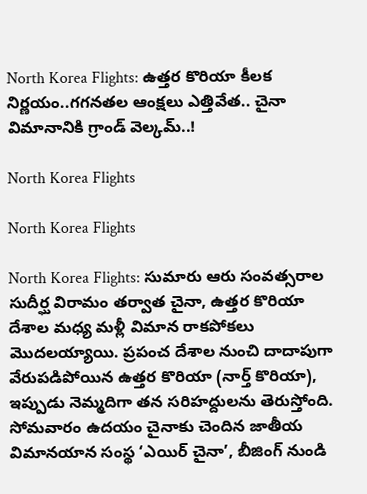North Korea Flights: ఉత్తర కొరియా కీలక నిర్ణయం..గగనతల ఆంక్షలు ఎత్తివేత.. చైనా విమానానికి గ్రాండ్ వెల్కమ్..!

North Korea Flights

North Korea Flights

North Korea Flights: సుమారు ఆరు సంవత్సరాల సుదీర్ఘ విరామం తర్వాత చైనా, ఉత్తర కొరియా దేశాల మధ్య మళ్లీ విమాన రాకపోకలు మొదలయ్యాయి. ప్రపంచ దేశాల నుంచి దాదాపుగా వేరుపడిపోయిన ఉత్తర కొరియా (నార్త్ కొరియా), ఇప్పుడు నెమ్మదిగా తన సరిహద్దులను తెరుస్తోంది. సోమవారం ఉదయం చైనాకు చెందిన జాతీయ విమానయాన సంస్థ ‘ఎయిర్ చైనా’, బీజింగ్ నుండి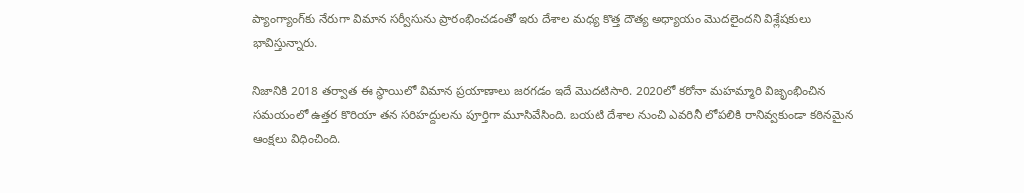ప్యాంగ్యాంగ్‌కు నేరుగా విమాన సర్వీసును ప్రారంభించడంతో ఇరు దేశాల మధ్య కొత్త దౌత్య అధ్యాయం మొదలైందని విశ్లేషకులు భావిస్తున్నారు.

నిజానికి 2018 తర్వాత ఈ స్థాయిలో విమాన ప్రయాణాలు జరగడం ఇదే మొదటిసారి. 2020లో కరోనా మహమ్మారి విజృంభించిన సమయంలో ఉత్తర కొరియా తన సరిహద్దులను పూర్తిగా మూసివేసింది. బయటి దేశాల నుంచి ఎవరినీ లోపలికి రానివ్వకుండా కఠినమైన ఆంక్షలు విధించింది.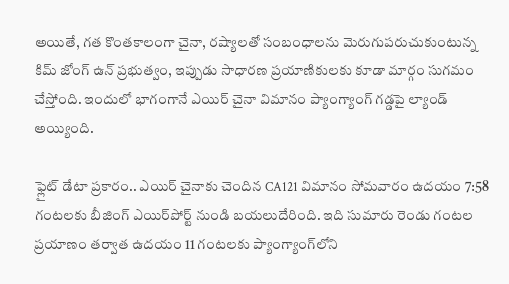అయితే, గత కొంతకాలంగా చైనా, రష్యాలతో సంబంధాలను మెరుగుపరుచుకుంటున్న కిమ్ జోంగ్ ఉన్ ప్రభుత్వం, ఇప్పుడు సాధారణ ప్రయాణికులకు కూడా మార్గం సుగమం చేస్తోంది. ఇందులో భాగంగానే ఎయిర్ చైనా విమానం ప్యాంగ్యాంగ్ గడ్డపై ల్యాండ్ అయ్యింది.

ఫ్లైట్ డేటా ప్రకారం.. ఎయిర్ చైనాకు చెందిన CA121 విమానం సోమవారం ఉదయం 7:58 గంటలకు బీజింగ్ ఎయిర్‌పోర్ట్ నుండి బయలుదేరింది. ఇది సుమారు రెండు గంటల ప్రయాణం తర్వాత ఉదయం 11 గంటలకు ప్యాంగ్యాంగ్‌లోని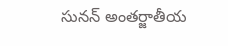సునన్ అంతర్జాతీయ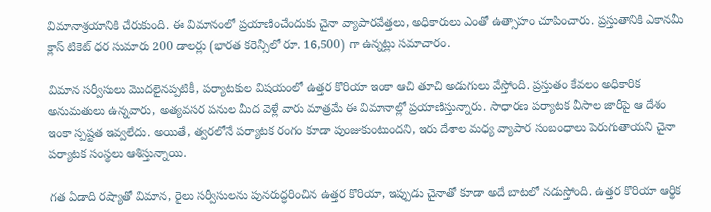విమానాశ్రయానికి చేరుకుంది. ఈ విమానంలో ప్రయాణించేందుకు చైనా వ్యాపారవేత్తలు, అధికారులు ఎంతో ఉత్సాహం చూపించారు. ప్రస్తుతానికి ఎకానమీ క్లాస్ టికెట్ ధర సుమారు 200 డాలర్లు (భారత కరెన్సీలో రూ. 16,500) గా ఉన్నట్లు సమాచారం.

విమాన సర్వీసులు మొదలైనప్పటికీ, పర్యాటకుల విషయంలో ఉత్తర కొరియా ఇంకా ఆచి తూచి అడుగులు వేస్తోంది. ప్రస్తుతం కేవలం అధికారిక అనుమతులు ఉన్నవారు, అత్యవసర పనుల మీద వెళ్లే వారు మాత్రమే ఈ విమానాల్లో ప్రయాణిస్తున్నారు. సాధారణ పర్యాటక వీసాల జారీపై ఆ దేశం ఇంకా స్పష్టత ఇవ్వలేదు. అయితే, త్వరలోనే పర్యాటక రంగం కూడా పుంజుకుంటుందని, ఇరు దేశాల మధ్య వ్యాపార సంబంధాలు పెరుగుతాయని చైనా పర్యాటక సంస్థలు ఆశిస్తున్నాయి.

గత ఏడాది రష్యాతో విమాన, రైలు సర్వీసులను పునరుద్ధరించిన ఉత్తర కొరియా, ఇప్పుడు చైనాతో కూడా అదే బాటలో నడుస్తోంది. ఉత్తర కొరియా ఆర్థిక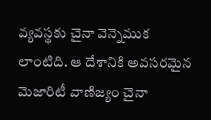వ్యవస్థకు చైనా వెన్నెముక లాంటిది. ఆ దేశానికి అవసరమైన మెజారిటీ వాణిజ్యం చైనా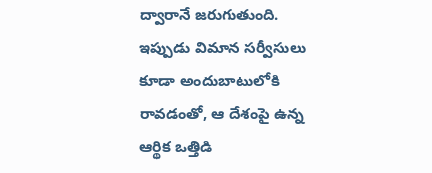ద్వారానే జరుగుతుంది. ఇప్పుడు విమాన సర్వీసులు కూడా అందుబాటులోకి రావడంతో, ఆ దేశంపై ఉన్న ఆర్థిక ఒత్తిడి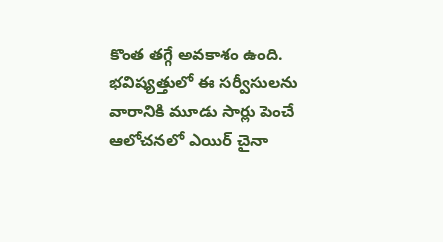కొంత తగ్గే అవకాశం ఉంది. భవిష్యత్తులో ఈ సర్వీసులను వారానికి మూడు సార్లు పెంచే ఆలోచనలో ఎయిర్ చైనా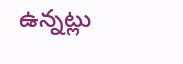ఉన్నట్లు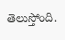తెలుస్తోంది.